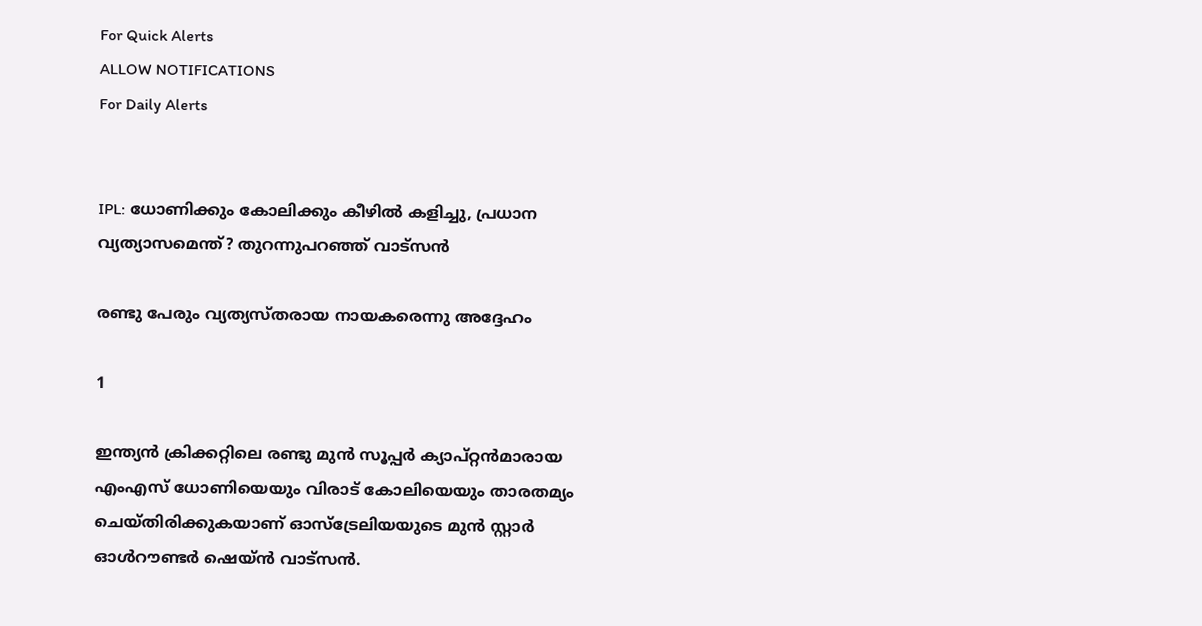For Quick Alerts
ALLOW NOTIFICATIONS
For Daily Alerts


IPL: ധോണിക്കും കോലിക്കും കീഴില്‍ കളിച്ചു, പ്രധാന വ്യത്യാസമെന്ത്? തുറന്നുപറഞ്ഞ് വാട്‌സന്‍

രണ്ടു പേരും വ്യത്യസ്തരായ നായകരെന്നു അദ്ദേഹം

1

ഇന്ത്യന്‍ ക്രിക്കറ്റിലെ രണ്ടു മുന്‍ സൂപ്പര്‍ ക്യാപ്റ്റന്‍മാരായ എംഎസ് ധോണിയെയും വിരാട് കോലിയെയും താരതമ്യം ചെയ്തിരിക്കുകയാണ് ഓസ്‌ട്രേലിയയുടെ മുന്‍ സ്റ്റാര്‍ ഓള്‍റൗണ്ടര്‍ ഷെയ്ന്‍ വാട്‌സന്‍.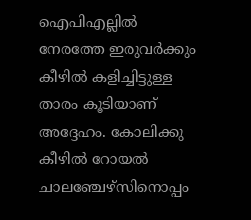ഐപിഎല്ലില്‍ നേരത്തേ ഇരുവര്‍ക്കും കീഴില്‍ കളിച്ചിട്ടുള്ള താരം കൂടിയാണ് അദ്ദേഹം. കോലിക്കു കീഴില്‍ റോയല്‍ ചാലഞ്ചേഴ്‌സിനൊപ്പം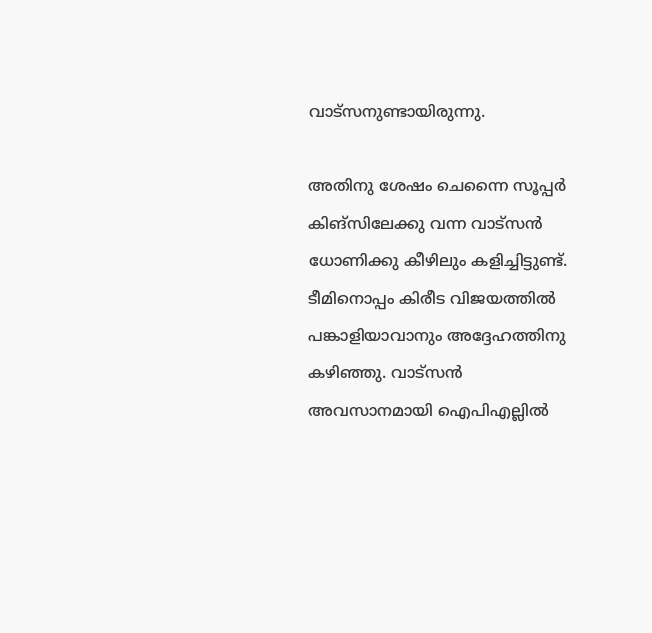വാട്‌സനുണ്ടായിരുന്നു.

അതിനു ശേഷം ചെന്നൈ സൂപ്പര്‍ കിങ്‌സിലേക്കു വന്ന വാട്‌സന്‍ ധോണിക്കു കീഴിലും കളിച്ചിട്ടുണ്ട്. ടീമിനൊപ്പം കിരീട വിജയത്തില്‍ പങ്കാളിയാവാനും അദ്ദേഹത്തിനു കഴിഞ്ഞു. വാട്‌സന്‍ അവസാനമായി ഐപിഎല്ലില്‍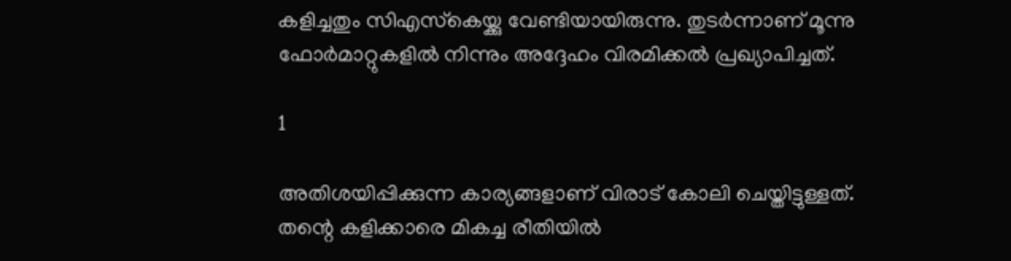കളിച്ചതും സിഎസ്‌കെയ്ക്കു വേണ്ടിയായിരുന്നു. തുടര്‍ന്നാണ് മൂന്നു ഫോര്‍മാറ്റുകളില്‍ നിന്നും അദ്ദേഹം വിരമിക്കല്‍ പ്രഖ്യാപിച്ചത്.

1

അതിശയിപ്പിക്കുന്ന കാര്യങ്ങളാണ് വിരാട് കോലി ചെയ്തിട്ടുള്ളത്. തന്റെ കളിക്കാരെ മികച്ച രീതിയില്‍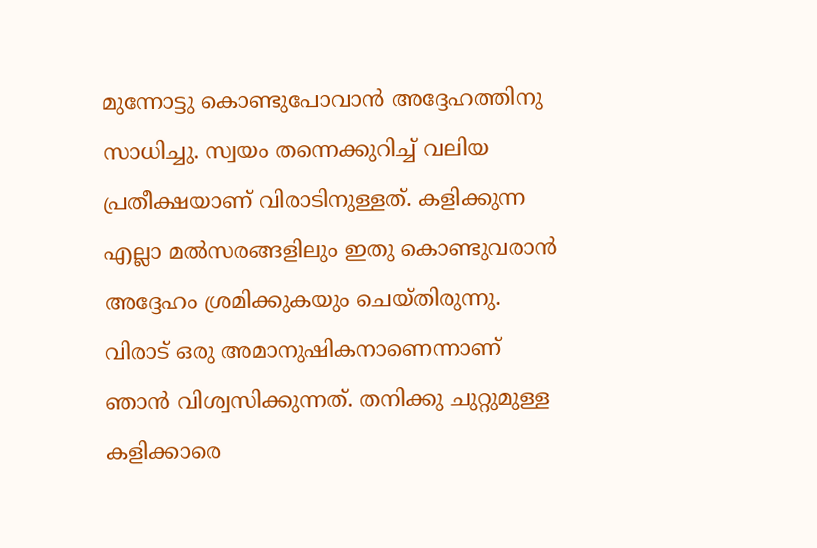മുന്നോട്ടു കൊണ്ടുപോവാന്‍ അദ്ദേഹത്തിനു സാധിച്ചു. സ്വയം തന്നെക്കുറിച്ച് വലിയ പ്രതീക്ഷയാണ് വിരാടിനുള്ളത്. കളിക്കുന്ന എല്ലാ മല്‍സരങ്ങളിലും ഇതു കൊണ്ടുവരാന്‍ അദ്ദേഹം ശ്രമിക്കുകയും ചെയ്തിരുന്നു. വിരാട് ഒരു അമാനുഷികനാണെന്നാണ് ഞാന്‍ വിശ്വസിക്കുന്നത്. തനിക്കു ചുറ്റുമുള്ള കളിക്കാരെ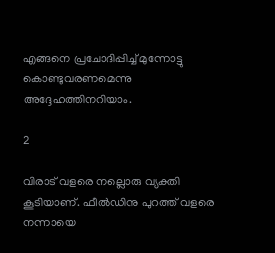എങ്ങനെ പ്രചോദിപ്പിച്ച് മുന്നോട്ടു കൊണ്ടുവരണമെന്നു അദ്ദേഹത്തിനറിയാം.

2

വിരാട് വളരെ നല്ലൊരു വ്യക്തി കൂടിയാണ്. ഫീല്‍ഡിനു പുറത്ത് വളരെ നന്നായെ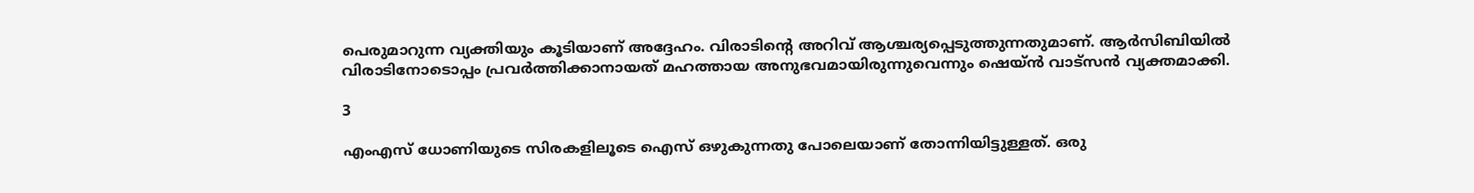പെരുമാറുന്ന വ്യക്തിയും കൂടിയാണ് അദ്ദേഹം. വിരാടിന്റെ അറിവ് ആശ്ചര്യപ്പെടുത്തുന്നതുമാണ്. ആര്‍സിബിയില്‍ വിരാടിനോടൊപ്പം പ്രവര്‍ത്തിക്കാനായത് മഹത്തായ അനുഭവമായിരുന്നുവെന്നും ഷെയ്ന്‍ വാട്‌സന്‍ വ്യക്തമാക്കി.

3

എംഎസ് ധോണിയുടെ സിരകളിലൂടെ ഐസ് ഒഴുകുന്നതു പോലെയാണ് തോന്നിയിട്ടുള്ളത്. ഒരു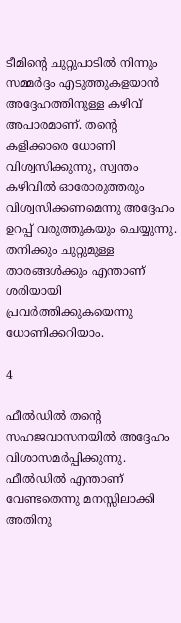ടീമിന്റെ ചുറ്റുപാടില്‍ നിന്നും സമ്മര്‍ദ്ദം എടുത്തുകളയാന്‍ അദ്ദേഹത്തിനുള്ള കഴിവ് അപാരമാണ്. തന്റെ കളിക്കാരെ ധോണി വിശ്വസിക്കുന്നു, സ്വന്തം കഴിവില്‍ ഓരോരുത്തരും വിശ്വസിക്കണമെന്നു അദ്ദേഹം ഉറപ്പ് വരുത്തുകയും ചെയ്യുന്നു. തനിക്കും ചുറ്റുമുള്ള താരങ്ങള്‍ക്കും എന്താണ് ശരിയായി പ്രവര്‍ത്തിക്കുകയെന്നു ധോണിക്കറിയാം.

4

ഫീല്‍ഡില്‍ തന്റെ സഹജവാസനയില്‍ അദ്ദേഹം വിശാസമര്‍പ്പിക്കുന്നു. ഫീല്‍ഡില്‍ എന്താണ് വേണ്ടതെന്നു മനസ്സിലാക്കി അതിനു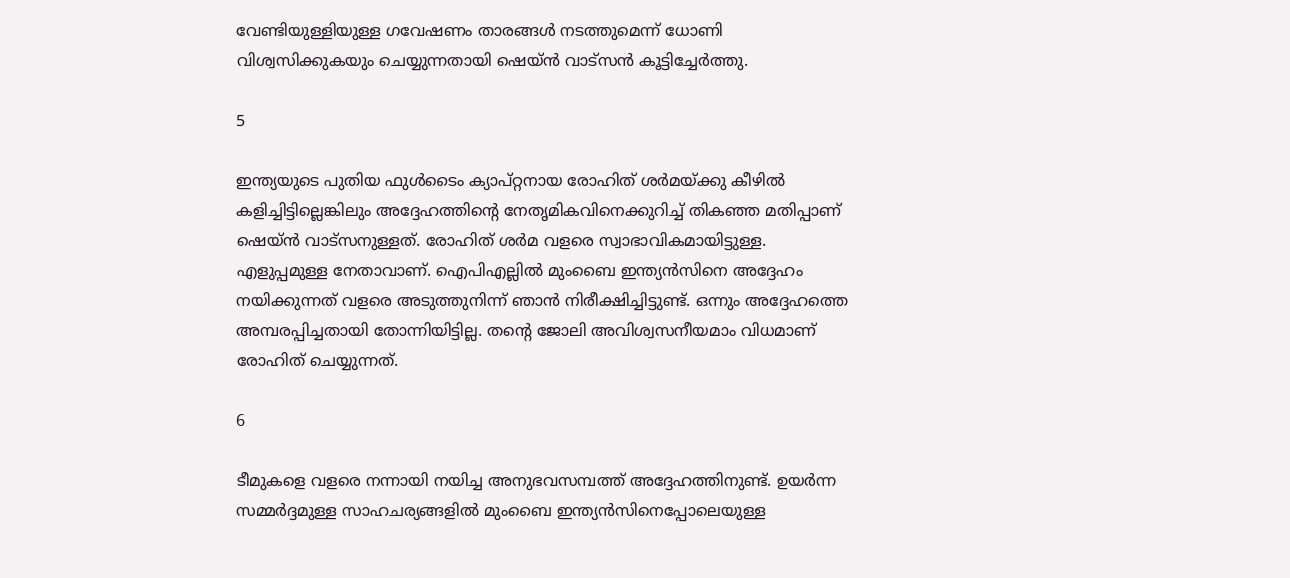വേണ്ടിയുള്ളിയുള്ള ഗവേഷണം താരങ്ങള്‍ നടത്തുമെന്ന് ധോണി വിശ്വസിക്കുകയും ചെയ്യുന്നതായി ഷെയ്ന്‍ വാട്‌സന്‍ കൂട്ടിച്ചേര്‍ത്തു.

5

ഇന്ത്യയുടെ പുതിയ ഫുള്‍ടൈം ക്യാപ്റ്റനായ രോഹിത് ശര്‍മയ്ക്കു കീഴില്‍ കളിച്ചിട്ടില്ലെങ്കിലും അദ്ദേഹത്തിന്റെ നേതൃമികവിനെക്കുറിച്ച് തികഞ്ഞ മതിപ്പാണ് ഷെയ്ന്‍ വാട്‌സനുള്ളത്. രോഹിത് ശര്‍മ വളരെ സ്വാഭാവികമായിട്ടുള്ള. എളുപ്പമുള്ള നേതാവാണ്. ഐപിഎല്ലില്‍ മുംബൈ ഇന്ത്യന്‍സിനെ അദ്ദേഹം നയിക്കുന്നത് വളരെ അടുത്തുനിന്ന് ഞാന്‍ നിരീക്ഷിച്ചിട്ടുണ്ട്. ഒന്നും അദ്ദേഹത്തെ അമ്പരപ്പിച്ചതായി തോന്നിയിട്ടില്ല. തന്റെ ജോലി അവിശ്വസനീയമാം വിധമാണ് രോഹിത് ചെയ്യുന്നത്.

6

ടീമുകളെ വളരെ നന്നായി നയിച്ച അനുഭവസമ്പത്ത് അദ്ദേഹത്തിനുണ്ട്. ഉയര്‍ന്ന സമ്മര്‍ദ്ദമുള്ള സാഹചര്യങ്ങളില്‍ മുംബൈ ഇന്ത്യന്‍സിനെപ്പോലെയുള്ള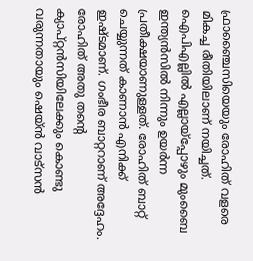ഫ്രാഞ്ചൈസിയെയും രോഹിത് വളരെ മികച്ച രീതിയിലാണ് നയിച്ചത്. ഐപിഎല്ലില്‍ എല്ലായ്‌പ്പോഴും മുംബൈ ഇന്ത്യന്‍സില്‍ നിന്നും ഉയര്‍ന്ന പ്രതീക്ഷയാണുള്ളത്. രോഹിത് ബാറ്റ് ചെയ്യുന്നത് കാണാന്‍ എനിക്ക് ഇഷ്ടമാണ്. ഗംഭീര ബാറ്ററാണ് അദ്ദേഹം. രോഹിത് അതു തന്റെ ക്യാപ്റ്റന്‍സിയിലേക്കും കൊണ്ടു വരുന്നതായും ഷെയ്ന്‍ വാട്‌സന്‍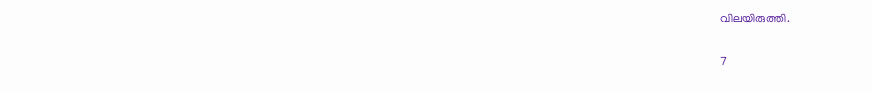വിലയിരുത്തി.

7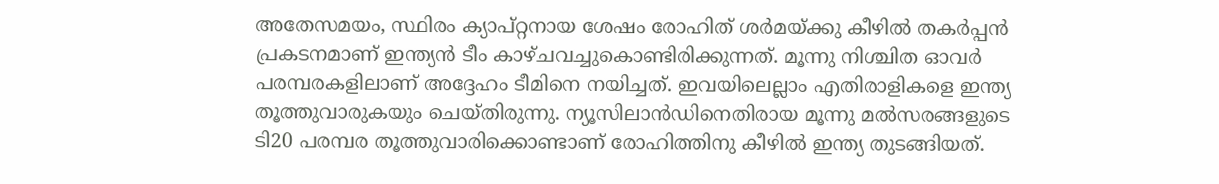അതേസമയം, സ്ഥിരം ക്യാപ്റ്റനായ ശേഷം രോഹിത് ശര്‍മയ്ക്കു കീഴില്‍ തകര്‍പ്പന്‍ പ്രകടനമാണ് ഇന്ത്യന്‍ ടീം കാഴ്ചവച്ചുകൊണ്ടിരിക്കുന്നത്. മൂന്നു നിശ്ചിത ഓവര്‍ പരമ്പരകളിലാണ് അദ്ദേഹം ടീമിനെ നയിച്ചത്. ഇവയിലെല്ലാം എതിരാളികളെ ഇന്ത്യ തൂത്തുവാരുകയും ചെയ്തിരുന്നു. ന്യൂസിലാന്‍ഡിനെതിരായ മൂന്നു മല്‍സരങ്ങളുടെ ടി20 പരമ്പര തൂത്തുവാരിക്കൊണ്ടാണ് രോഹിത്തിനു കീഴില്‍ ഇന്ത്യ തുടങ്ങിയത്.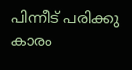പിന്നീട് പരിക്കു കാരം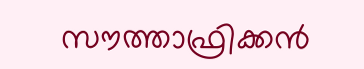സൗത്താഫ്രിക്കന്‍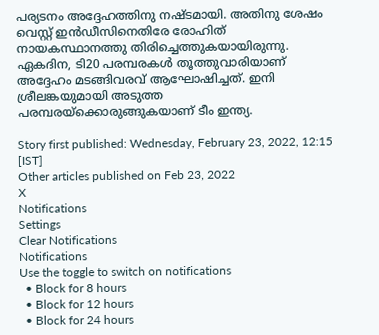പര്യടനം അദ്ദേഹത്തിനു നഷ്ടമായി. അതിനു ശേഷം വെസ്റ്റ് ഇന്‍ഡീസിനെതിരേ രോഹിത് നായകസ്ഥാനത്തു തിരിച്ചെത്തുകയായിരുന്നു. ഏകദിന, ടി20 പരമ്പരകള്‍ തൂത്തുവാരിയാണ് അദ്ദേഹം മടങ്ങിവരവ് ആഘോഷിച്ചത്. ഇനി ശ്രീലങ്കയുമായി അടുത്ത പരമ്പരയ്‌ക്കൊരുങ്ങുകയാണ് ടീം ഇന്ത്യ.

Story first published: Wednesday, February 23, 2022, 12:15 [IST]
Other articles published on Feb 23, 2022
X
Notifications
Settings
Clear Notifications
Notifications
Use the toggle to switch on notifications
  • Block for 8 hours
  • Block for 12 hours
  • Block for 24 hours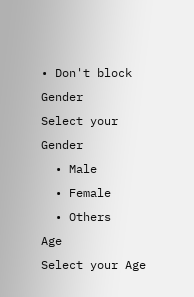• Don't block
Gender
Select your Gender
  • Male
  • Female
  • Others
Age
Select your Age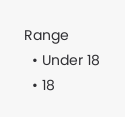Range
  • Under 18
  • 18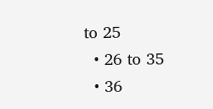to 25
  • 26 to 35
  • 36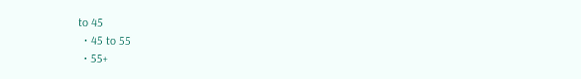to 45
  • 45 to 55
  • 55+